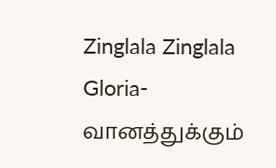Zinglala Zinglala Gloria-வானத்துக்கும்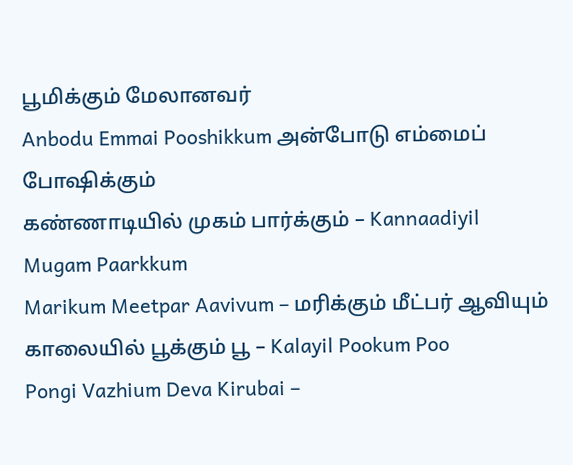பூமிக்கும் மேலானவர்
Anbodu Emmai Pooshikkum அன்போடு எம்மைப் போஷிக்கும்
கண்ணாடியில் முகம் பார்க்கும் – Kannaadiyil Mugam Paarkkum
Marikum Meetpar Aavivum – மரிக்கும் மீட்பர் ஆவியும்
காலையில் பூக்கும் பூ – Kalayil Pookum Poo
Pongi Vazhium Deva Kirubai –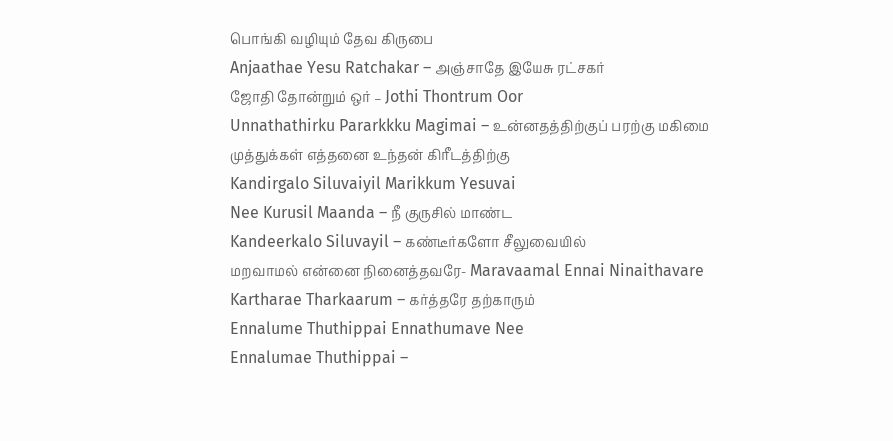பொங்கி வழியும் தேவ கிருபை
Anjaathae Yesu Ratchakar – அஞ்சாதே இயேசு ரட்சகர்
ஜோதி தோன்றும் ஒர் – Jothi Thontrum Oor
Unnathathirku Pararkkku Magimai – உன்னதத்திற்குப் பரற்கு மகிமை
முத்துக்கள் எத்தனை உந்தன் கிரீடத்திற்கு
Kandirgalo Siluvaiyil Marikkum Yesuvai
Nee Kurusil Maanda – நீ குருசில் மாண்ட
Kandeerkalo Siluvayil – கண்டீர்களோ சீலுவையில்
மறவாமல் என்னை நினைத்தவரே- Maravaamal Ennai Ninaithavare
Kartharae Tharkaarum – கர்த்தரே தற்காரும்
Ennalume Thuthippai Ennathumave Nee
Ennalumae Thuthippai –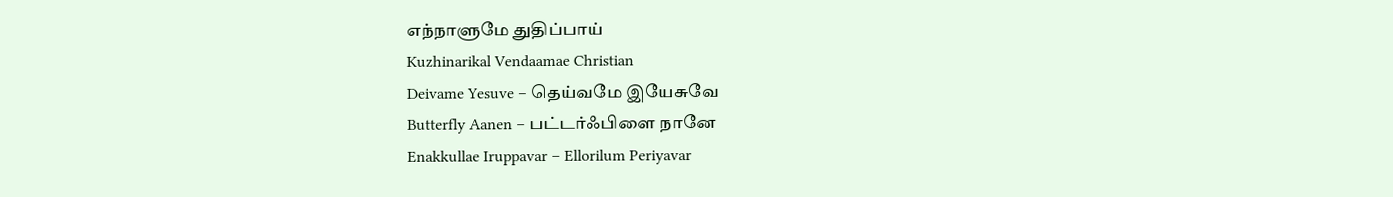எந்நாளுமே துதிப்பாய்
Kuzhinarikal Vendaamae Christian
Deivame Yesuve – தெய்வமே இயேசுவே
Butterfly Aanen – பட்டர்ஃபிளை நானே
Enakkullae Iruppavar – Ellorilum Periyavar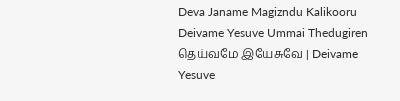Deva Janame Magizndu Kalikooru
Deivame Yesuve Ummai Thedugiren
தெய்வமே இயேசுவே | Deivame Yesuve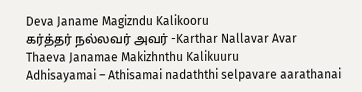Deva Janame Magizndu Kalikooru
கர்த்தர் நல்லவர் அவர் -Karthar Nallavar Avar
Thaeva Janamae Makizhnthu Kalikuuru
Adhisayamai – Athisamai nadaththi selpavare aarathanai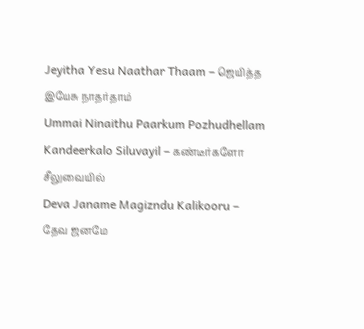Jeyitha Yesu Naathar Thaam – ஜெயித்த இயேசு நாதர்தாம்
Ummai Ninaithu Paarkum Pozhudhellam
Kandeerkalo Siluvayil – கண்டீர்களோ சீலுவையில்
Deva Janame Magizndu Kalikooru – தேவ ஜனமே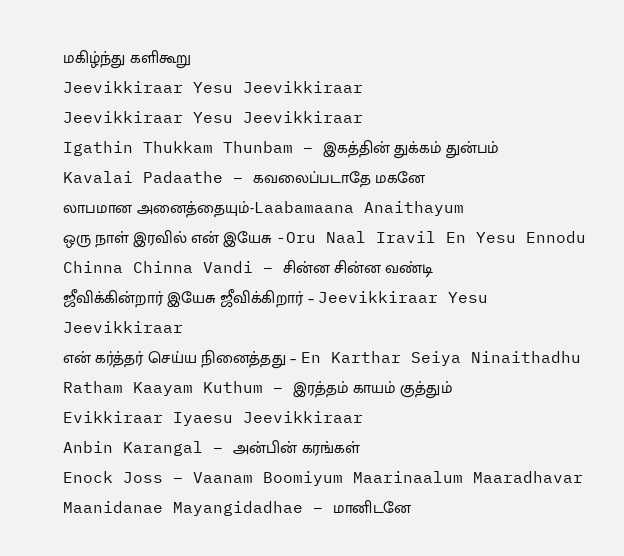மகிழ்ந்து களிகூறு
Jeevikkiraar Yesu Jeevikkiraar
Jeevikkiraar Yesu Jeevikkiraar
Igathin Thukkam Thunbam – இகத்தின் துக்கம் துன்பம்
Kavalai Padaathe – கவலைப்படாதே மகனே
லாபமான அனைத்தையும்-Laabamaana Anaithayum
ஒரு நாள் இரவில் என் இயேசு -Oru Naal Iravil En Yesu Ennodu
Chinna Chinna Vandi – சின்ன சின்ன வண்டி
ஜீவிக்கின்றார் இயேசு ஜீவிக்கிறார் – Jeevikkiraar Yesu Jeevikkiraar
என் கர்த்தர் செய்ய நினைத்தது – En Karthar Seiya Ninaithadhu
Ratham Kaayam Kuthum – இரத்தம் காயம் குத்தும்
Evikkiraar Iyaesu Jeevikkiraar
Anbin Karangal – அன்பின் கரங்கள்
Enock Joss – Vaanam Boomiyum Maarinaalum Maaradhavar
Maanidanae Mayangidadhae – மானிடனே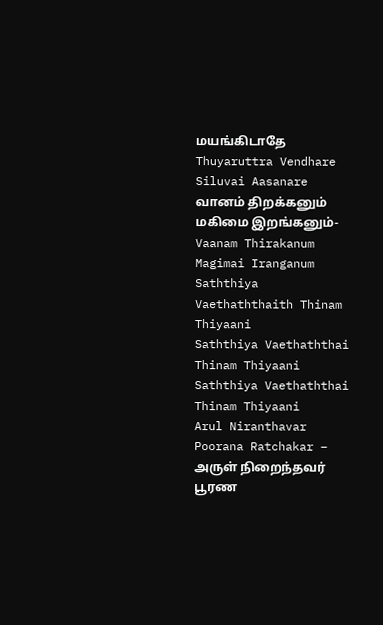மயங்கிடாதே
Thuyaruttra Vendhare Siluvai Aasanare
வானம் திறக்கனும் மகிமை இறங்கனும்-Vaanam Thirakanum Magimai Iranganum
Saththiya Vaethaththaith Thinam Thiyaani
Saththiya Vaethaththai Thinam Thiyaani
Saththiya Vaethaththai Thinam Thiyaani
Arul Niranthavar Poorana Ratchakar – அருள் நிறைந்தவர் பூரண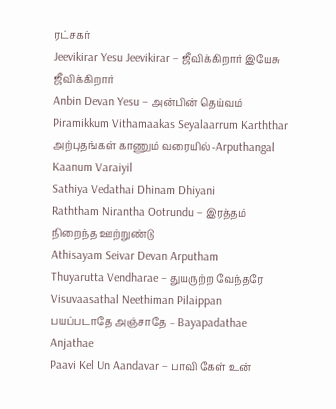ரட்சகர்
Jeevikirar Yesu Jeevikirar – ஜீவிக்கிறார் இயேசு ஜீவிக்கிறார்
Anbin Devan Yesu – அன்பின் தெய்வம்
Piramikkum Vithamaakas Seyalaarrum Karththar
அற்புதங்கள் காணும் வரையில்-Arputhangal Kaanum Varaiyil
Sathiya Vedathai Dhinam Dhiyani
Raththam Nirantha Ootrundu – இரத்தம் நிறைந்த ஊற்றுண்டு
Athisayam Seivar Devan Arputham
Thuyarutta Vendharae – துயருற்ற வேந்தரே
Visuvaasathal Neethiman Pilaippan
பயப்படாதே அஞ்சாதே – Bayapadathae Anjathae
Paavi Kel Un Aandavar – பாவி கேள் உன்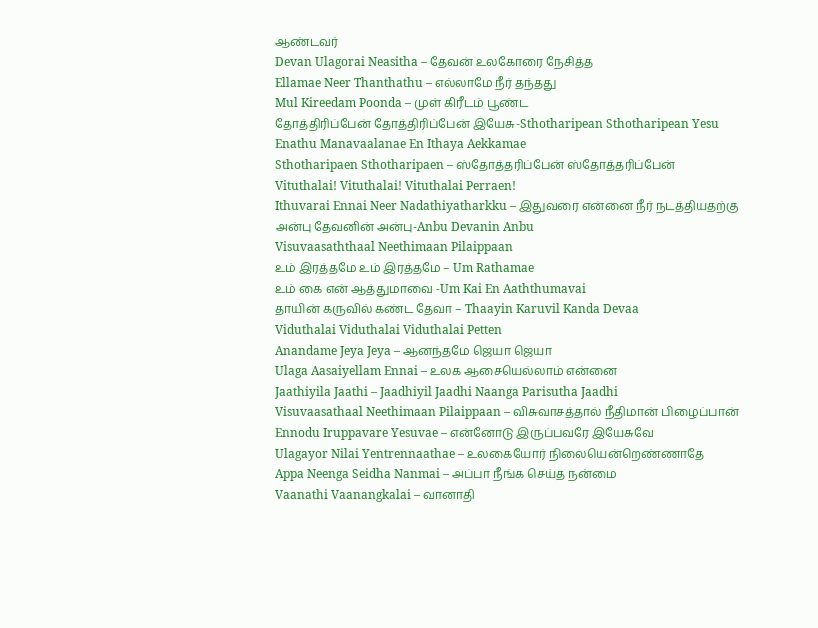ஆண்டவர்
Devan Ulagorai Neasitha – தேவன் உலகோரை நேசித்த
Ellamae Neer Thanthathu – எல்லாமே நீர் தந்தது
Mul Kireedam Poonda – முள் கிரீடம் பூண்ட
தோத்திரிப்பேன் தோத்திரிப்பேன் இயேசு-Sthotharipean Sthotharipean Yesu
Enathu Manavaalanae En Ithaya Aekkamae
Sthotharipaen Sthotharipaen – ஸ்தோத்தரிப்பேன் ஸ்தோத்தரிப்பேன்
Vituthalai! Vituthalai! Vituthalai Perraen!
Ithuvarai Ennai Neer Nadathiyatharkku – இதுவரை என்னை நீர் நடத்தியதற்கு
அன்பு தேவனின் அன்பு-Anbu Devanin Anbu
Visuvaasaththaal Neethimaan Pilaippaan
உம் இரத்தமே உம் இரத்தமே – Um Rathamae
உம் கை என் ஆத்துமாவை -Um Kai En Aaththumavai
தாயின் கருவில் கண்ட தேவா – Thaayin Karuvil Kanda Devaa
Viduthalai Viduthalai Viduthalai Petten
Anandame Jeya Jeya – ஆனந்தமே ஜெயா ஜெயா
Ulaga Aasaiyellam Ennai – உலக ஆசையெல்லாம் என்னை
Jaathiyila Jaathi – Jaadhiyil Jaadhi Naanga Parisutha Jaadhi
Visuvaasathaal Neethimaan Pilaippaan – விசுவாசத்தால் நீதிமான் பிழைப்பான்
Ennodu Iruppavare Yesuvae – என்னோடு இருப்பவரே இயேசுவே
Ulagayor Nilai Yentrennaathae – உலகையோர் நிலையென்றெண்ணாதே
Appa Neenga Seidha Nanmai – அப்பா நீங்க செய்த நன்மை
Vaanathi Vaanangkalai – வானாதி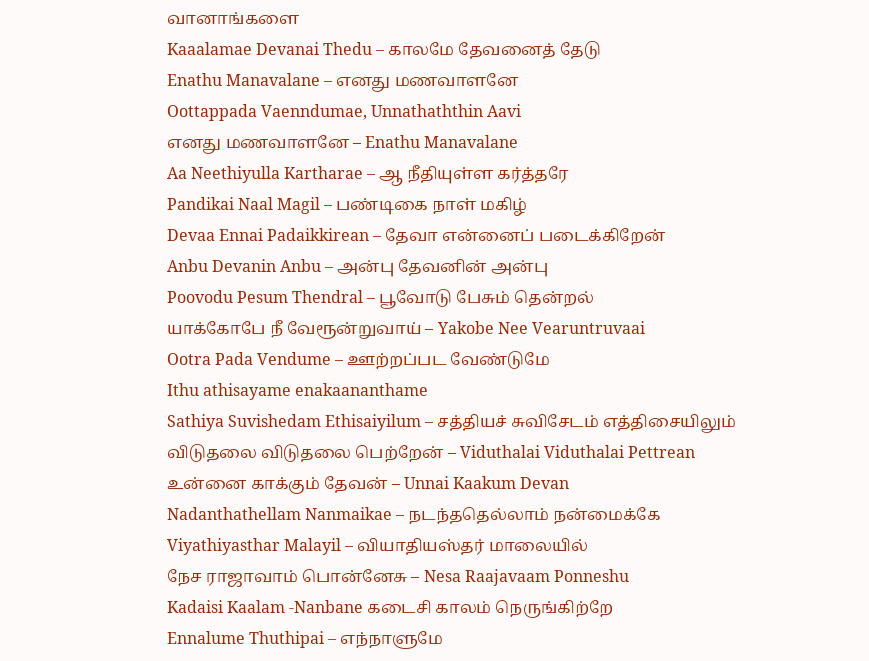வானாங்களை
Kaaalamae Devanai Thedu – காலமே தேவனைத் தேடு
Enathu Manavalane – எனது மணவாளனே
Oottappada Vaenndumae, Unnathaththin Aavi
எனது மணவாளனே – Enathu Manavalane
Aa Neethiyulla Kartharae – ஆ நீதியுள்ள கர்த்தரே
Pandikai Naal Magil – பண்டிகை நாள் மகிழ்
Devaa Ennai Padaikkirean – தேவா என்னைப் படைக்கிறேன்
Anbu Devanin Anbu – அன்பு தேவனின் அன்பு
Poovodu Pesum Thendral – பூவோடு பேசும் தென்றல்
யாக்கோபே நீ வேரூன்றுவாய் – Yakobe Nee Vearuntruvaai
Ootra Pada Vendume – ஊற்றப்பட வேண்டுமே
Ithu athisayame enakaananthame
Sathiya Suvishedam Ethisaiyilum – சத்தியச் சுவிசேடம் எத்திசையிலும்
விடுதலை விடுதலை பெற்றேன் – Viduthalai Viduthalai Pettrean
உன்னை காக்கும் தேவன் – Unnai Kaakum Devan
Nadanthathellam Nanmaikae – நடந்ததெல்லாம் நன்மைக்கே
Viyathiyasthar Malayil – வியாதியஸ்தர் மாலையில்
நேச ராஜாவாம் பொன்னேசு – Nesa Raajavaam Ponneshu
Kadaisi Kaalam -Nanbane கடைசி காலம் நெருங்கிற்றே
Ennalume Thuthipai – எந்நாளுமே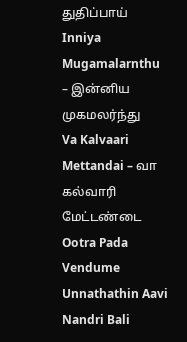துதிப்பாய்
Inniya Mugamalarnthu – இன்னிய முகமலர்ந்து
Va Kalvaari Mettandai – வா கல்வாரி மேட்டண்டை
Ootra Pada Vendume Unnathathin Aavi
Nandri Bali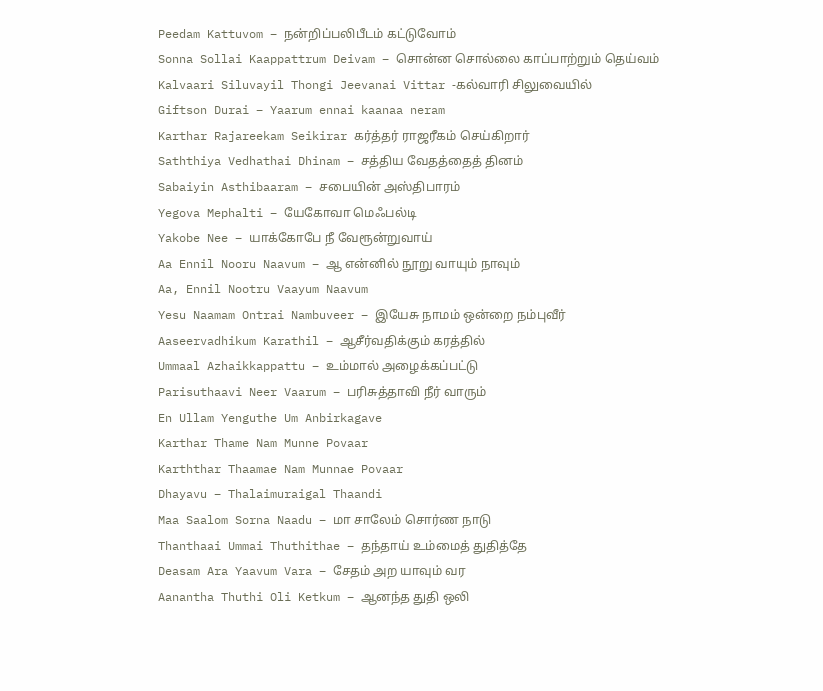Peedam Kattuvom – நன்றிப்பலிபீடம் கட்டுவோம்
Sonna Sollai Kaappattrum Deivam – சொன்ன சொல்லை காப்பாற்றும் தெய்வம்
Kalvaari Siluvayil Thongi Jeevanai Vittar -கல்வாரி சிலுவையில்
Giftson Durai – Yaarum ennai kaanaa neram
Karthar Rajareekam Seikirar கர்த்தர் ராஜரீகம் செய்கிறார்
Saththiya Vedhathai Dhinam – சத்திய வேதத்தைத் தினம்
Sabaiyin Asthibaaram – சபையின் அஸ்திபாரம்
Yegova Mephalti – யேகோவா மெஃபல்டி
Yakobe Nee – யாக்கோபே நீ வேரூன்றுவாய்
Aa Ennil Nooru Naavum – ஆ என்னில் நூறு வாயும் நாவும்
Aa, Ennil Nootru Vaayum Naavum
Yesu Naamam Ontrai Nambuveer – இயேசு நாமம் ஒன்றை நம்புவீர்
Aaseervadhikum Karathil – ஆசீர்வதிக்கும் கரத்தில்
Ummaal Azhaikkappattu – உம்மால் அழைக்கப்பட்டு
Parisuthaavi Neer Vaarum – பரிசுத்தாவி நீர் வாரும்
En Ullam Yenguthe Um Anbirkagave
Karthar Thame Nam Munne Povaar
Karththar Thaamae Nam Munnae Povaar
Dhayavu – Thalaimuraigal Thaandi
Maa Saalom Sorna Naadu – மா சாலேம் சொர்ண நாடு
Thanthaai Ummai Thuthithae – தந்தாய் உம்மைத் துதித்தே
Deasam Ara Yaavum Vara – சேதம் அற யாவும் வர
Aanantha Thuthi Oli Ketkum – ஆனந்த துதி ஒலி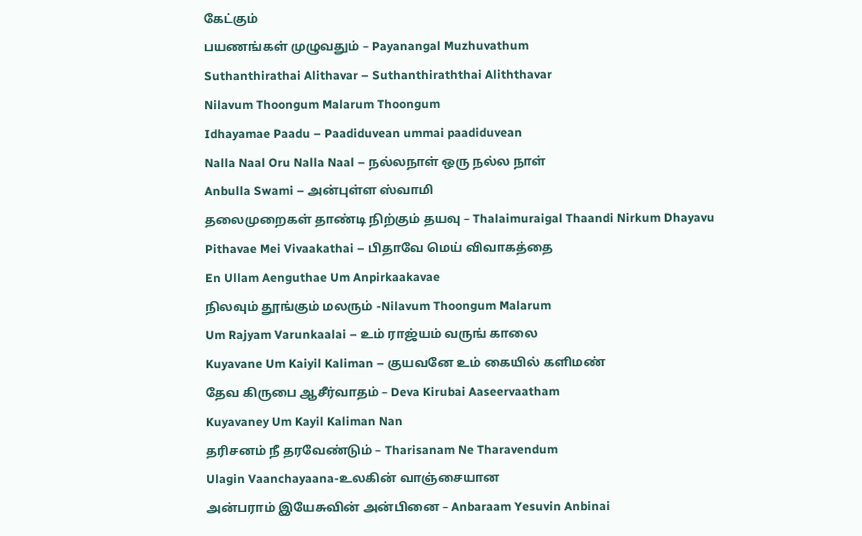கேட்கும்
பயணங்கள் முழுவதும் – Payanangal Muzhuvathum
Suthanthirathai Alithavar – Suthanthiraththai Aliththavar
Nilavum Thoongum Malarum Thoongum
Idhayamae Paadu – Paadiduvean ummai paadiduvean
Nalla Naal Oru Nalla Naal – நல்லநாள் ஒரு நல்ல நாள்
Anbulla Swami – அன்புள்ள ஸ்வாமி
தலைமுறைகள் தாண்டி நிற்கும் தயவு – Thalaimuraigal Thaandi Nirkum Dhayavu
Pithavae Mei Vivaakathai – பிதாவே மெய் விவாகத்தை
En Ullam Aenguthae Um Anpirkaakavae
நிலவும் தூங்கும் மலரும் -Nilavum Thoongum Malarum
Um Rajyam Varunkaalai – உம் ராஜ்யம் வருங் காலை
Kuyavane Um Kaiyil Kaliman – குயவனே உம் கையில் களிமண்
தேவ கிருபை ஆசீர்வாதம் – Deva Kirubai Aaseervaatham
Kuyavaney Um Kayil Kaliman Nan
தரிசனம் நீ தரவேண்டும் – Tharisanam Ne Tharavendum
Ulagin Vaanchayaana-உலகின் வாஞ்சையான
அன்பராம் இயேசுவின் அன்பினை – Anbaraam Yesuvin Anbinai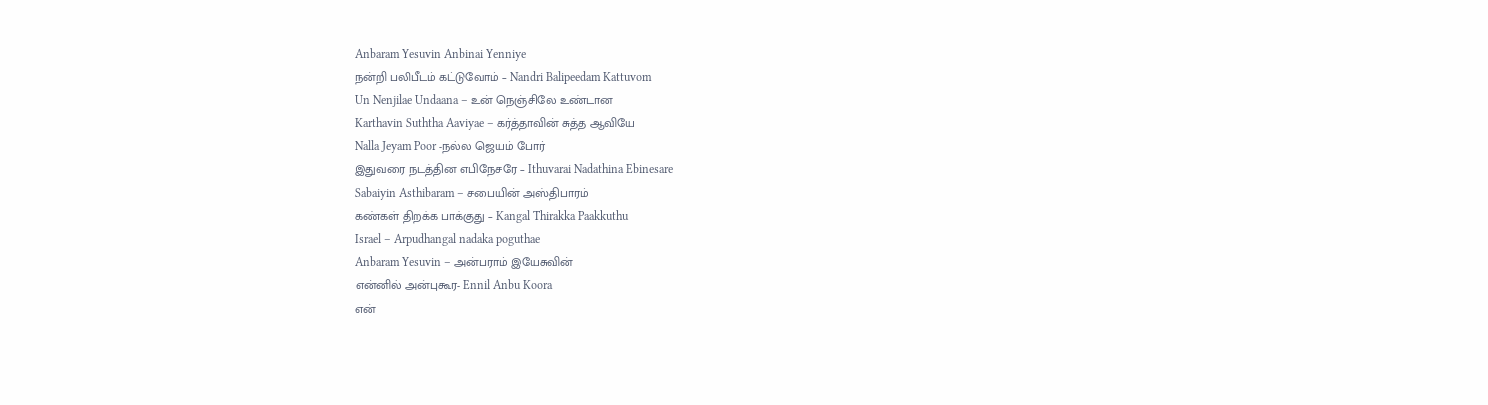Anbaram Yesuvin Anbinai Yenniye
நன்றி பலிபீடம் கட்டுவோம் – Nandri Balipeedam Kattuvom
Un Nenjilae Undaana – உன் நெஞ்சிலே உண்டான
Karthavin Suththa Aaviyae – கர்த்தாவின் சுத்த ஆவியே
Nalla Jeyam Poor -நல்ல ஜெயம் போர்
இதுவரை நடத்தின எபிநேசரே – Ithuvarai Nadathina Ebinesare
Sabaiyin Asthibaram – சபையின் அஸ்திபாரம்
கண்கள் திறக்க பாக்குது – Kangal Thirakka Paakkuthu
Israel – Arpudhangal nadaka poguthae
Anbaram Yesuvin – அன்பராம் இயேசுவின்
என்னில் அன்புகூர- Ennil Anbu Koora
என்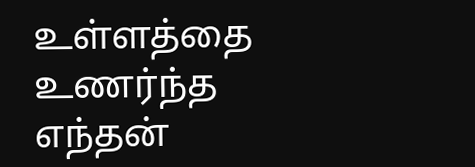உள்ளத்தை உணர்ந்த எந்தன்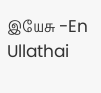இயேசு -En Ullathai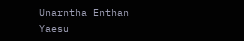Unarntha Enthan Yaesu